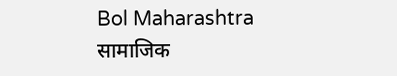Bol Maharashtra
सामाजिक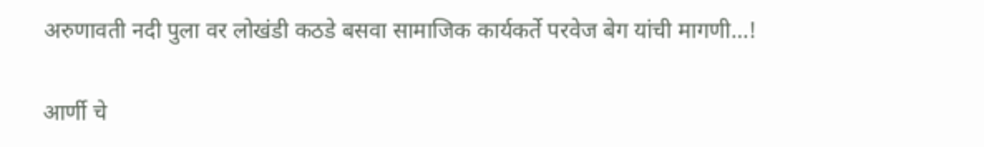अरुणावती नदी पुला वर लोखंडी कठडे बसवा सामाजिक कार्यकर्ते परवेज बेग यांची मागणी…!

आर्णी चे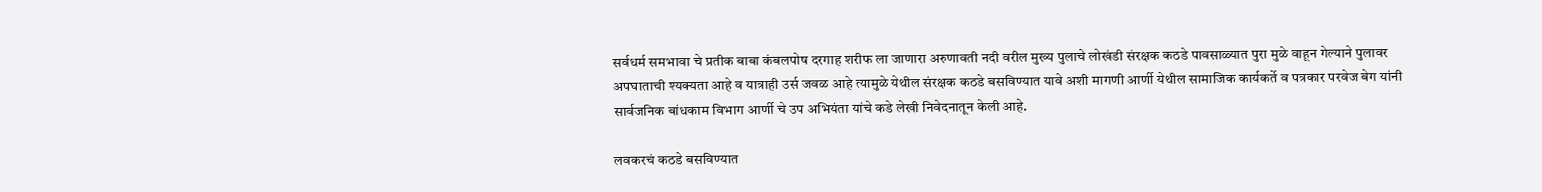सर्वधर्म समभावा चे प्रतीक बाबा कंबलपोष दरगाह शरीफ ला जाणारा अरुणावती नदी वरील मुख्य पुलाचे लोखंडी संरक्षक कठडे पावसाळ्यात पुरा मुळे वाहून गेल्याने पुलावर अपघाताची श्यक्यता आहे व यात्राही उर्स जवळ आहे त्यामुळे येथील संरक्षक कठडे बसविण्यात यावे अशी मागणी आर्णी येथील सामाजिक कार्यकर्ते व पत्रकार परवेज बेग यांनी सार्वजनिक बांधकाम विभाग आर्णी चे उप अभियंता यांचे कडे लेखी निवेदनातून केली आहे.

लवकरचं कठडे बसविण्यात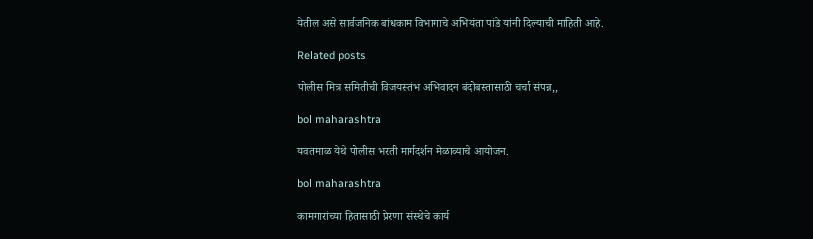येतील असे सार्वजनिक बांधकाम विभागाचे अभियंता पांडे यांनी दिल्याची माहिती आहे.

Related posts

पोलीस मित्र समितीची विजयस्तंभ अभिवादन बंदोबस्तासाठी चर्चा संपन्न,,

bol maharashtra

यवतमाळ येथे पोलीस भरती मार्गदर्शन मेळाव्याचे आयोजन.

bol maharashtra

कामगारांच्या हितासाठी प्रेरणा संस्थेचे कार्य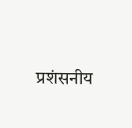प्रशंसनीय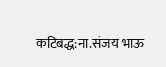कटिबद्ध:ना.संजय भाऊ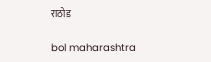राठोड

bol maharashtra